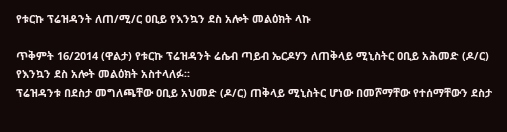የቱርኩ ፕሬዝዳንት ለጠ/ሚ/ር ዐቢይ የእንኳን ደስ አሎት መልዕክት ላኩ

ጥቅምት 16/2014 (ዋልታ) የቱርኩ ፕሬዝዳንት ሬሴብ ጣይብ ኤርዶሃን ለጠቅላይ ሚኒስትር ዐቢይ አሕመድ (ዶ/ር) የእንኳን ደስ አሎት መልዕክት አስተላለፉ፡፡
ፕሬዝዳንቱ በደስታ መግለጫቸው ዐቢይ አህመድ (ዶ/ር) ጠቅላይ ሚኒስትር ሆነው በመሾማቸው የተሰማቸውን ደስታ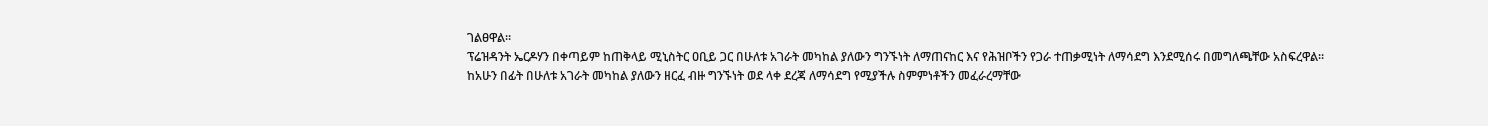ገልፀዋል።
ፕሬዝዳንት ኤርዶሃን በቀጣይም ከጠቅላይ ሚኒስትር ዐቢይ ጋር በሁለቱ አገራት መካከል ያለውን ግንኙነት ለማጠናከር እና የሕዝቦችን የጋራ ተጠቃሚነት ለማሳደግ እንደሚሰሩ በመግለጫቸው አስፍረዋል።
ከአሁን በፊት በሁለቱ አገራት መካከል ያለውን ዘርፈ ብዙ ግንኙነት ወደ ላቀ ደረጃ ለማሳደግ የሚያችሉ ስምምነቶችን መፈራረማቸው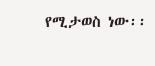የሚታወስ ነው፡፡